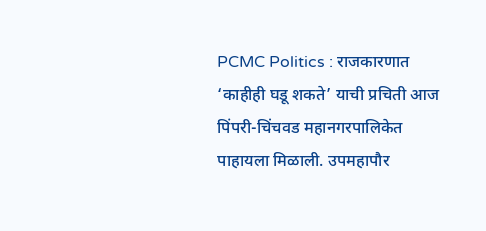PCMC Politics : राजकारणात ‘काहीही घडू शकते’ याची प्रचिती आज पिंपरी-चिंचवड महानगरपालिकेत पाहायला मिळाली. उपमहापौर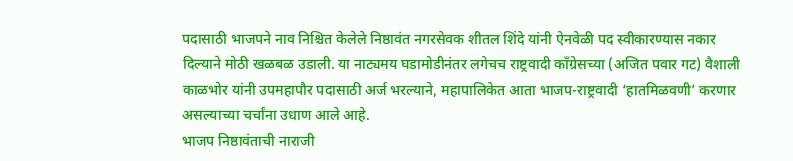पदासाठी भाजपने नाव निश्चित केलेले निष्ठावंत नगरसेवक शीतल शिंदे यांनी ऐनवेळी पद स्वीकारण्यास नकार दिल्याने मोठी खळबळ उडाली. या नाट्यमय घडामोडीनंतर लगेचच राष्ट्रवादी काँग्रेसच्या (अजित पवार गट) वैशाली काळभोर यांनी उपमहापौर पदासाठी अर्ज भरल्याने, महापालिकेत आता भाजप-राष्ट्रवादी ‘हातमिळवणी’ करणार असल्याच्या चर्चांना उधाण आले आहे.
भाजप निष्ठावंताची नाराजी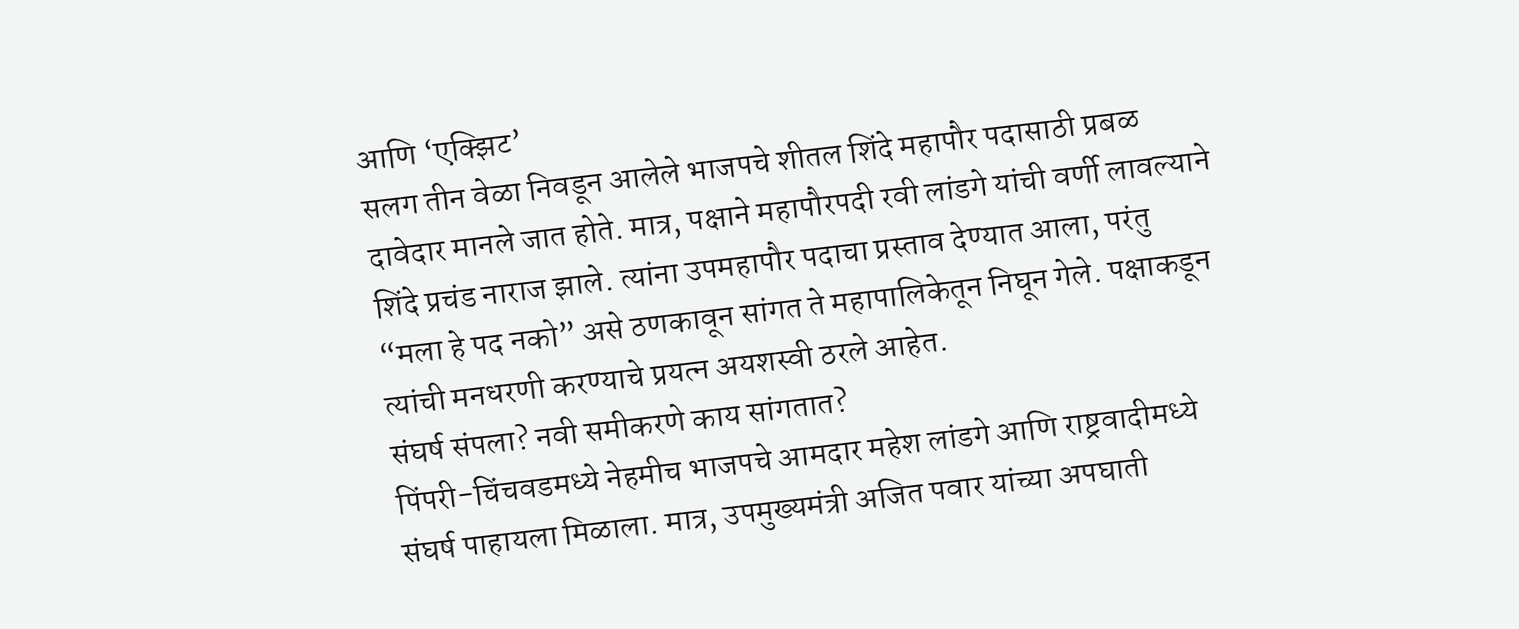आणि ‘एक्झिट’
सलग तीन वेळा निवडून आलेले भाजपचे शीतल शिंदे महापौर पदासाठी प्रबळ दावेदार मानले जात होते. मात्र, पक्षाने महापौरपदी रवी लांडगे यांची वर्णी लावल्याने शिंदे प्रचंड नाराज झाले. त्यांना उपमहापौर पदाचा प्रस्ताव देण्यात आला, परंतु “मला हे पद नको” असे ठणकावून सांगत ते महापालिकेतून निघून गेले. पक्षाकडून त्यांची मनधरणी करण्याचे प्रयत्न अयशस्वी ठरले आहेत.
संघर्ष संपला? नवी समीकरणे काय सांगतात?
पिंपरी-चिंचवडमध्ये नेहमीच भाजपचे आमदार महेश लांडगे आणि राष्ट्रवादीमध्ये संघर्ष पाहायला मिळाला. मात्र, उपमुख्यमंत्री अजित पवार यांच्या अपघाती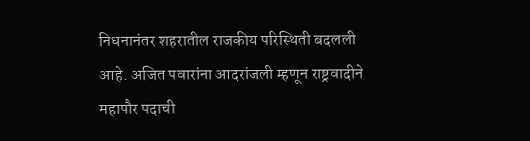निधनानंतर शहरातील राजकीय परिस्थिती बदलली आहे. अजित पवारांना आदरांजली म्हणून राष्ट्रवादीने महापौर पदाची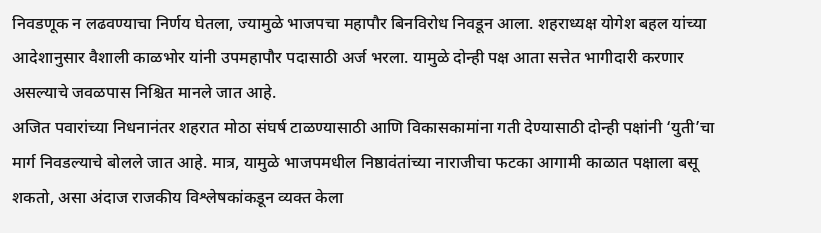निवडणूक न लढवण्याचा निर्णय घेतला, ज्यामुळे भाजपचा महापौर बिनविरोध निवडून आला. शहराध्यक्ष योगेश बहल यांच्या आदेशानुसार वैशाली काळभोर यांनी उपमहापौर पदासाठी अर्ज भरला. यामुळे दोन्ही पक्ष आता सत्तेत भागीदारी करणार असल्याचे जवळपास निश्चित मानले जात आहे.
अजित पवारांच्या निधनानंतर शहरात मोठा संघर्ष टाळण्यासाठी आणि विकासकामांना गती देण्यासाठी दोन्ही पक्षांनी ‘युती’चा मार्ग निवडल्याचे बोलले जात आहे. मात्र, यामुळे भाजपमधील निष्ठावंतांच्या नाराजीचा फटका आगामी काळात पक्षाला बसू शकतो, असा अंदाज राजकीय विश्लेषकांकडून व्यक्त केला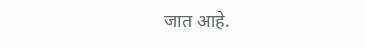जात आहे.